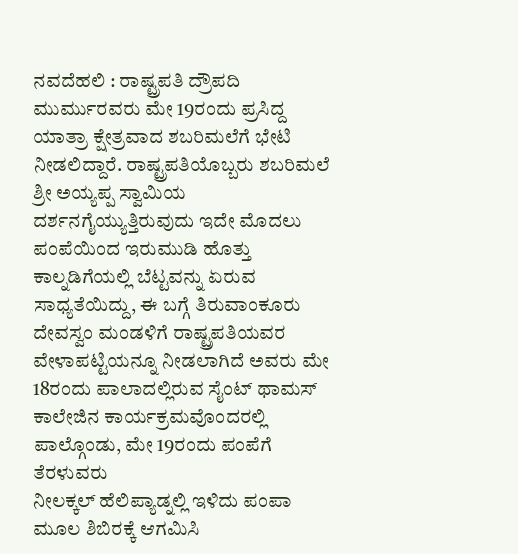ನವದೆಹಲಿ : ರಾಷ್ಟ್ರಪತಿ ದ್ರೌಪದಿ ಮುರ್ಮುರವರು ಮೇ 19ರಂದು ಪ್ರಸಿದ್ದ ಯಾತ್ರಾ ಕ್ಷೇತ್ರವಾದ ಶಬರಿಮಲೆಗೆ ಭೇಟಿ ನೀಡಲಿದ್ದಾರೆ. ರಾಷ್ಟ್ರಪತಿಯೊಬ್ಬರು ಶಬರಿಮಲೆ ಶ್ರೀ ಅಯ್ಯಪ್ಪ ಸ್ವಾಮಿಯ ದರ್ಶನಗೈಯ್ಯುತ್ತಿರುವುದು ಇದೇ ಮೊದಲು
ಪಂಪೆಯಿಂದ ಇರುಮುಡಿ ಹೊತ್ತು ಕಾಲ್ನಡಿಗೆಯಲ್ಲಿ ಬೆಟ್ಟವನ್ನು ಏರುವ ಸಾಧ್ಯತೆಯಿದ್ದು, ಈ ಬಗ್ಗೆ ತಿರುವಾಂಕೂರು ದೇವಸ್ವಂ ಮಂಡಳಿಗೆ ರಾಷ್ಟ್ರಪತಿಯವರ ವೇಳಾಪಟ್ಟಿಯನ್ನೂ ನೀಡಲಾಗಿದೆ ಅವರು ಮೇ 18ರಂದು ಪಾಲಾದಲ್ಲಿರುವ ಸೈಂಟ್ ಥಾಮಸ್ ಕಾಲೇಜಿನ ಕಾರ್ಯಕ್ರಮವೊಂದರಲ್ಲಿ ಪಾಲ್ಗೊಂಡು, ಮೇ 19ರಂದು ಪಂಪೆಗೆ ತೆರಳುವರು
ನೀಲಕ್ಕಲ್ ಹೆಲಿಪ್ಯಾಡ್ನಲ್ಲಿ ಇಳಿದು ಪಂಪಾ ಮೂಲ ಶಿಬಿರಕ್ಕೆ ಆಗಮಿಸಿ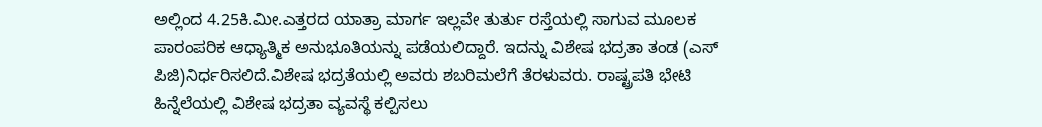ಅಲ್ಲಿಂದ 4.25ಕಿ.ಮೀ.ಎತ್ತರದ ಯಾತ್ರಾ ಮಾರ್ಗ ಇಲ್ಲವೇ ತುರ್ತು ರಸ್ತೆಯಲ್ಲಿ ಸಾಗುವ ಮೂಲಕ ಪಾರಂಪರಿಕ ಆಧ್ಯಾತ್ಮಿಕ ಅನುಭೂತಿಯನ್ನು ಪಡೆಯಲಿದ್ದಾರೆ. ಇದನ್ನು ವಿಶೇಷ ಭದ್ರತಾ ತಂಡ (ಎಸ್ ಪಿಜಿ)ನಿರ್ಧರಿಸಲಿದೆ.ವಿಶೇಷ ಭದ್ರತೆಯಲ್ಲಿ ಅವರು ಶಬರಿಮಲೆಗೆ ತೆರಳುವರು. ರಾಷ್ಟ್ರಪತಿ ಭೇಟಿ ಹಿನ್ನೆಲೆಯಲ್ಲಿ ವಿಶೇಷ ಭದ್ರತಾ ವ್ಯವಸ್ಥೆ ಕಲ್ಪಿಸಲು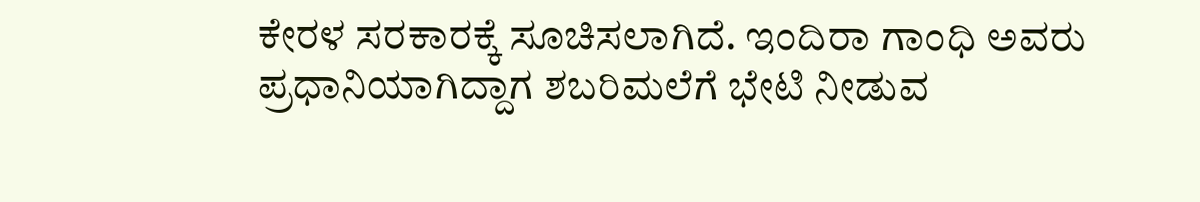ಕೇರಳ ಸರಕಾರಕ್ಕೆ ಸೂಚಿಸಲಾಗಿದೆ. ಇಂದಿರಾ ಗಾಂಧಿ ಅವರು ಪ್ರಧಾನಿಯಾಗಿದ್ದಾಗ ಶಬರಿಮಲೆಗೆ ಭೇಟಿ ನೀಡುವ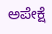ಅಪೇಕ್ಷೆ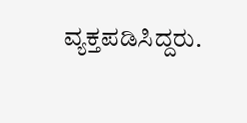ವ್ಯಕ್ತಪಡಿಸಿದ್ದರು.